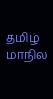தமிழ் மாநில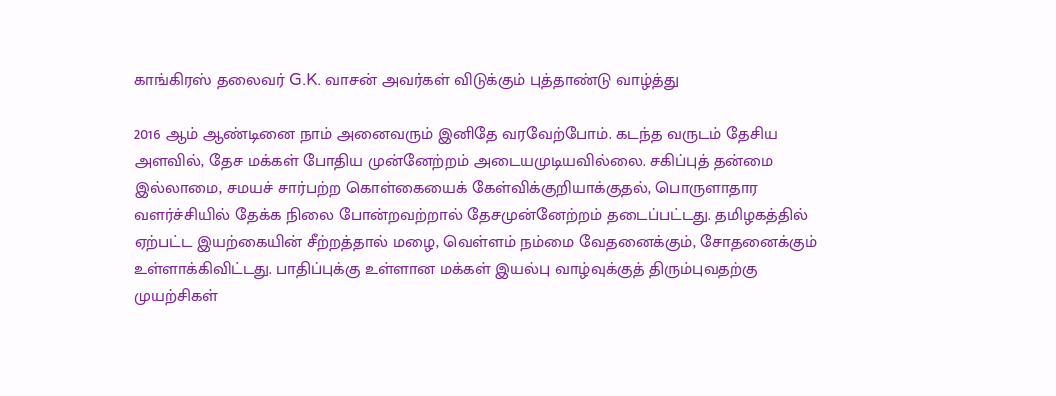காங்கிரஸ் தலைவர் G.K. வாசன் அவர்கள் விடுக்கும் புத்தாண்டு வாழ்த்து

2016 ஆம் ஆண்டினை நாம் அனைவரும் இனிதே வரவேற்போம். கடந்த வருடம் தேசிய அளவில், தேச மக்கள் போதிய முன்னேற்றம் அடையமுடியவில்லை. சகிப்புத் தன்மை இல்லாமை, சமயச் சார்பற்ற கொள்கையைக் கேள்விக்குறியாக்குதல், பொருளாதார வளர்ச்சியில் தேக்க நிலை போன்றவற்றால் தேசமுன்னேற்றம் தடைப்பட்டது. தமிழகத்தில் ஏற்பட்ட இயற்கையின் சீற்றத்தால் மழை, வெள்ளம் நம்மை வேதனைக்கும், சோதனைக்கும் உள்ளாக்கிவிட்டது. பாதிப்புக்கு உள்ளான மக்கள் இயல்பு வாழ்வுக்குத் திரும்புவதற்கு முயற்சிகள்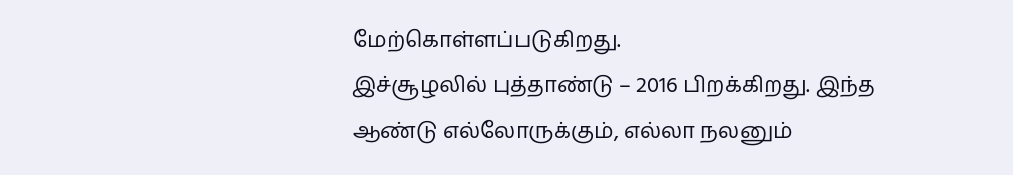மேற்கொள்ளப்படுகிறது.
இச்சூழலில் புத்தாண்டு – 2016 பிறக்கிறது. இந்த ஆண்டு எல்லோருக்கும், எல்லா நலனும்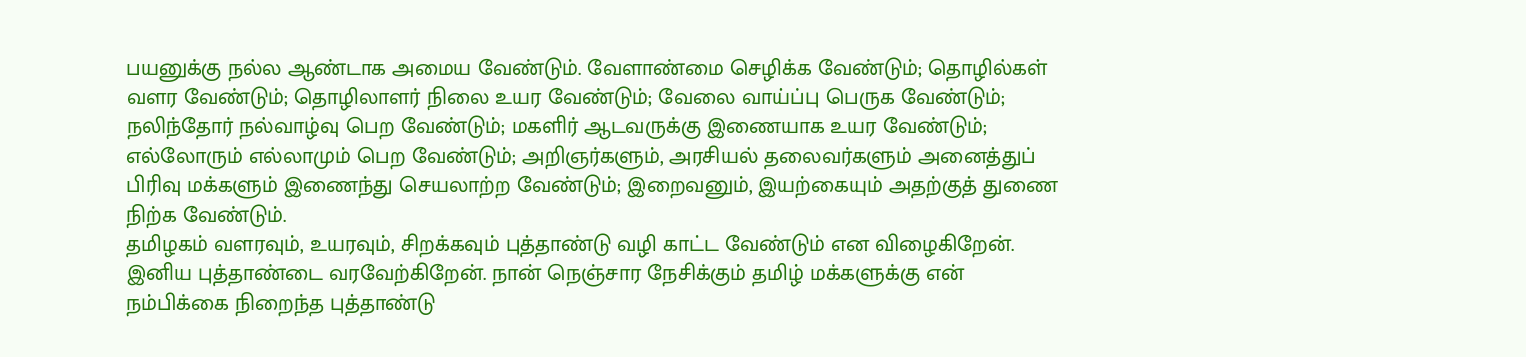பயனுக்கு நல்ல ஆண்டாக அமைய வேண்டும். வேளாண்மை செழிக்க வேண்டும்; தொழில்கள் வளர வேண்டும்; தொழிலாளர் நிலை உயர வேண்டும்; வேலை வாய்ப்பு பெருக வேண்டும்; நலிந்தோர் நல்வாழ்வு பெற வேண்டும்; மகளிர் ஆடவருக்கு இணையாக உயர வேண்டும்; எல்லோரும் எல்லாமும் பெற வேண்டும்; அறிஞர்களும், அரசியல் தலைவர்களும் அனைத்துப் பிரிவு மக்களும் இணைந்து செயலாற்ற வேண்டும்; இறைவனும், இயற்கையும் அதற்குத் துணை நிற்க வேண்டும்.
தமிழகம் வளரவும், உயரவும், சிறக்கவும் புத்தாண்டு வழி காட்ட வேண்டும் என விழைகிறேன். இனிய புத்தாண்டை வரவேற்கிறேன். நான் நெஞ்சார நேசிக்கும் தமிழ் மக்களுக்கு என் நம்பிக்கை நிறைந்த புத்தாண்டு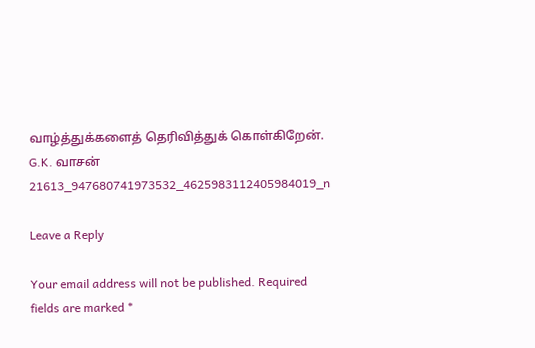வாழ்த்துக்களைத் தெரிவித்துக் கொள்கிறேன்.
G.K. வாசன்
21613_947680741973532_4625983112405984019_n

Leave a Reply

Your email address will not be published. Required fields are marked *